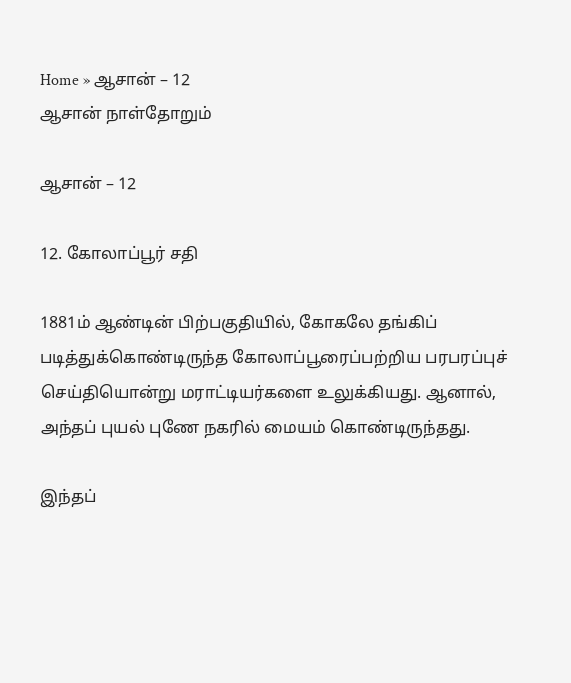Home » ஆசான் – 12
ஆசான் நாள்தோறும்

ஆசான் – 12

12. கோலாப்பூர் சதி

1881ம் ஆண்டின் பிற்பகுதியில், கோகலே தங்கிப் படித்துக்கொண்டிருந்த கோலாப்பூரைப்பற்றிய பரபரப்புச் செய்தியொன்று மராட்டியர்களை உலுக்கியது. ஆனால், அந்தப் புயல் புணே நகரில் மையம் கொண்டிருந்தது.

இந்தப்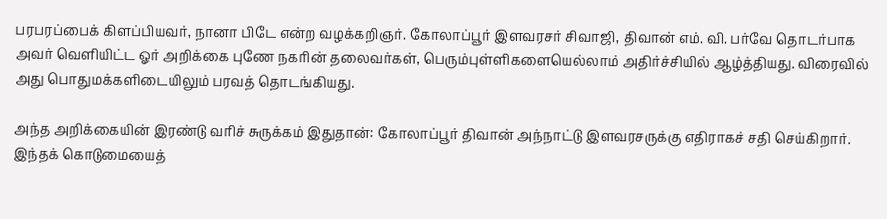பரபரப்பைக் கிளப்பியவர், நானா பிடே என்ற வழக்கறிஞர். கோலாப்பூர் இளவரசர் சிவாஜி, திவான் எம். வி. பர்வே தொடர்பாக அவர் வெளியிட்ட ஓர் அறிக்கை புணே நகரின் தலைவர்கள், பெரும்புள்ளிகளையெல்லாம் அதிர்ச்சியில் ஆழ்த்தியது. விரைவில் அது பொதுமக்களிடையிலும் பரவத் தொடங்கியது.

அந்த அறிக்கையின் இரண்டு வரிச் சுருக்கம் இதுதான்: கோலாப்பூர் திவான் அந்நாட்டு இளவரசருக்கு எதிராகச் சதி செய்கிறார். இந்தக் கொடுமையைத்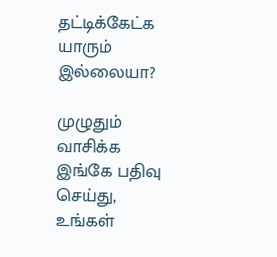தட்டிக்கேட்க யாரும் இல்லையா?

முழுதும் வாசிக்க இங்கே பதிவு செய்து, உங்கள்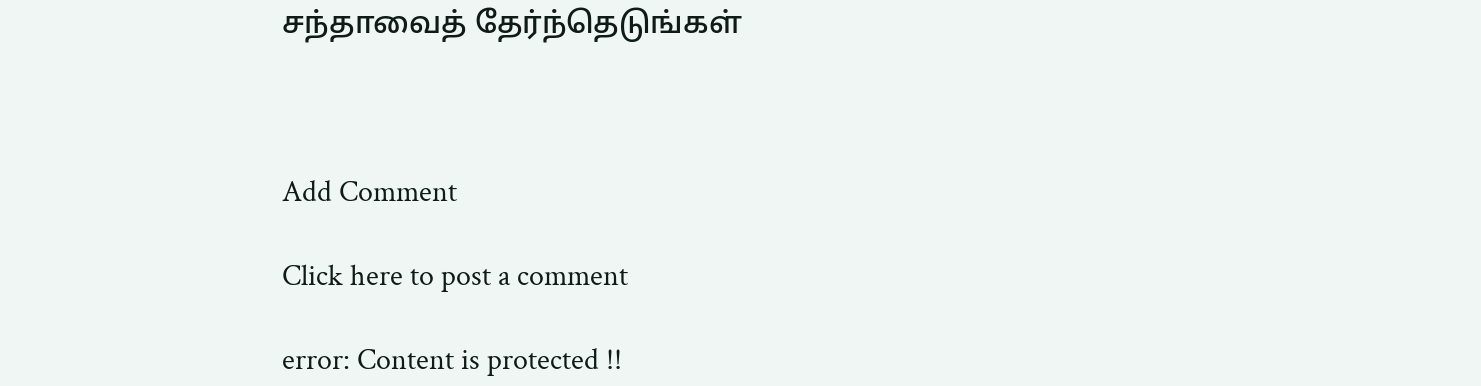சந்தாவைத் தேர்ந்தெடுங்கள்



Add Comment

Click here to post a comment

error: Content is protected !!